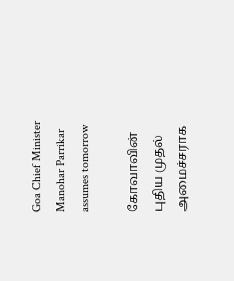Goa Chief Minister Manohar Parrikar assumes tomorrow

கோவாவின் புதிய முதல் அமைச்சராக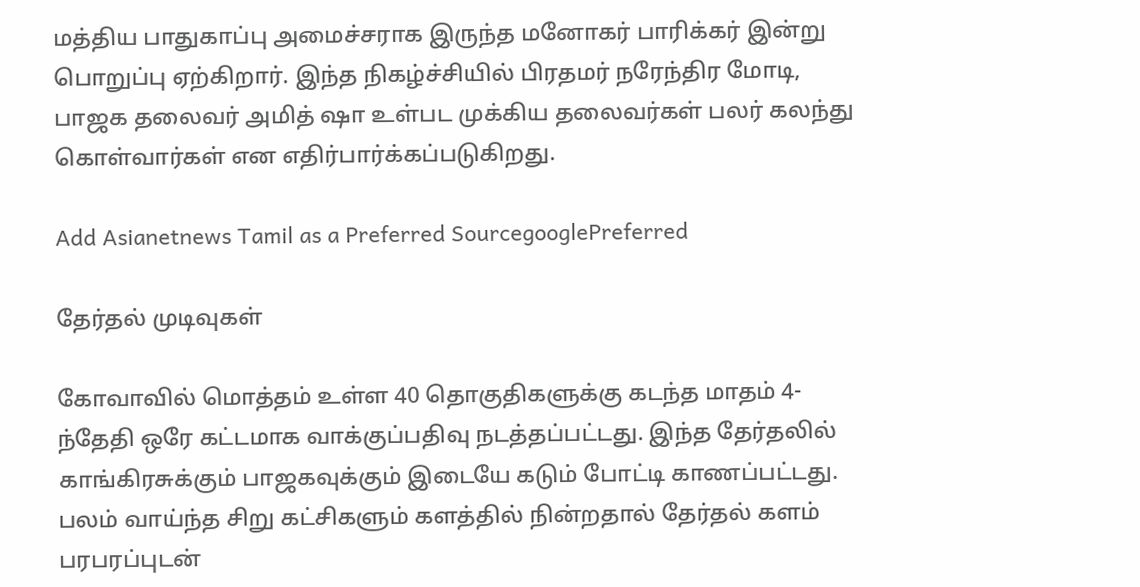மத்திய பாதுகாப்பு அமைச்சராக இருந்த மனோகர் பாரிக்கர் இன்று பொறுப்பு ஏற்கிறார். இந்த நிகழ்ச்சியில் பிரதமர் நரேந்திர மோடி, பாஜக தலைவர் அமித் ஷா உள்பட முக்கிய தலைவர்கள் பலர் கலந்து கொள்வார்கள் என எதிர்பார்க்கப்படுகிறது.

Add Asianetnews Tamil as a Preferred SourcegooglePreferred

தேர்தல் முடிவுகள்

கோவாவில் மொத்தம் உள்ள 40 தொகுதிகளுக்கு கடந்த மாதம் 4-ந்தேதி ஒரே கட்டமாக வாக்குப்பதிவு நடத்தப்பட்டது. இந்த தேர்தலில் காங்கிரசுக்கும் பாஜகவுக்கும் இடையே கடும் போட்டி காணப்பட்டது. பலம் வாய்ந்த சிறு கட்சிகளும் களத்தில் நின்றதால் தேர்தல் களம் பரபரப்புடன்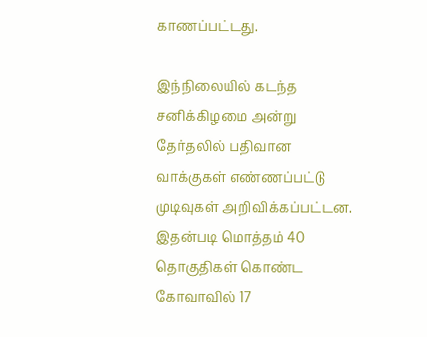காணப்பட்டது.

இந்நிலையில் கடந்த சனிக்கிழமை அன்று தேர்தலில் பதிவான வாக்குகள் எண்ணப்பட்டு முடிவுகள் அறிவிக்கப்பட்டன. இதன்படி மொத்தம் 40 தொகுதிகள் கொண்ட கோவாவில் 17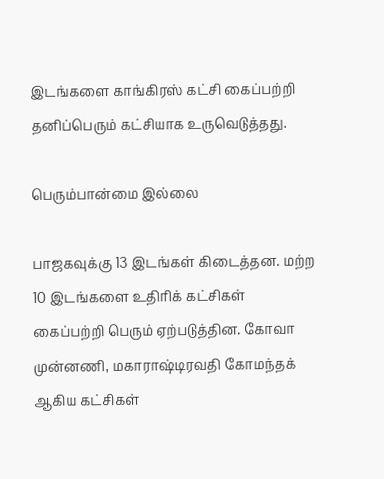இடங்களை காங்கிரஸ் கட்சி கைப்பற்றி தனிப்பெரும் கட்சியாக உருவெடுத்தது.

பெரும்பான்மை இல்லை

பாஜகவுக்கு 13 இடங்கள் கிடைத்தன. மற்ற 10 இடங்களை உதிரிக் கட்சிகள் கைப்பற்றி பெரும் ஏற்படுத்தின. கோவா முன்னணி, மகாராஷ்டிரவதி கோமந்தக் ஆகிய கட்சிகள்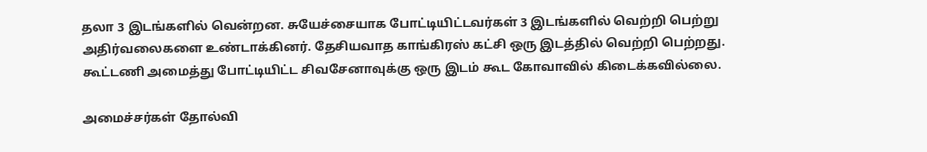தலா 3 இடங்களில் வென்றன. சுயேச்சையாக போட்டியிட்டவர்கள் 3 இடங்களில் வெற்றி பெற்று அதிர்வலைகளை உண்டாக்கினர். தேசியவாத காங்கிரஸ் கட்சி ஒரு இடத்தில் வெற்றி பெற்றது. கூட்டணி அமைத்து போட்டியிட்ட சிவசேனாவுக்கு ஒரு இடம் கூட கோவாவில் கிடைக்கவில்லை.

அமைச்சர்கள் தோல்வி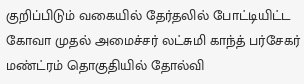குறிப்பிடும் வகையில் தேர்தலில் போட்டியிட்ட கோவா முதல் அமைச்சர் லட்சுமி காந்த் பர்சேகர் மண்ட்ரம் தொகுதியில் தோல்வி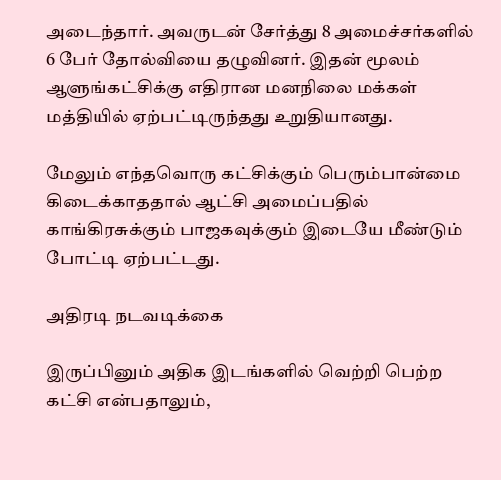அடைந்தார். அவருடன் சேர்த்து 8 அமைச்சர்களில் 6 பேர் தோல்வியை தழுவினர். இதன் மூலம் ஆளுங்கட்சிக்கு எதிரான மனநிலை மக்கள் மத்தியில் ஏற்பட்டிருந்தது உறுதியானது.

மேலும் எந்தவொரு கட்சிக்கும் பெரும்பான்மை கிடைக்காததால் ஆட்சி அமைப்பதில் காங்கிரசுக்கும் பாஜகவுக்கும் இடையே மீண்டும் போட்டி ஏற்பட்டது.

அதிரடி நடவடிக்கை

இருப்பினும் அதிக இடங்களில் வெற்றி பெற்ற கட்சி என்பதாலும்,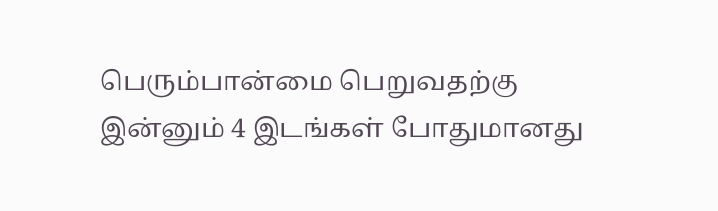பெரும்பான்மை பெறுவதற்கு இன்னும் 4 இடங்கள் போதுமானது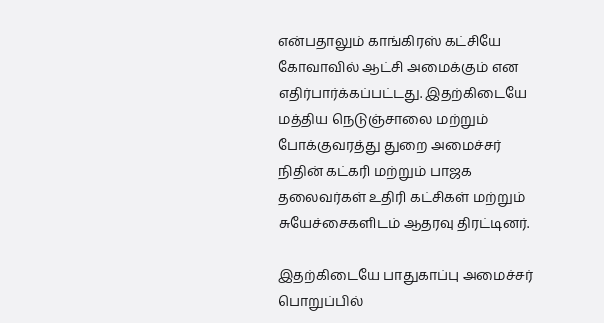என்பதாலும் காங்கிரஸ் கட்சியே கோவாவில் ஆட்சி அமைக்கும் என எதிர்பார்க்கப்பட்டது. இதற்கிடையே மத்திய நெடுஞ்சாலை மற்றும் போக்குவரத்து துறை அமைச்சர் நிதின் கட்கரி மற்றும் பாஜக தலைவர்கள் உதிரி கட்சிகள் மற்றும் சுயேச்சைகளிடம் ஆதரவு திரட்டினர்.

இதற்கிடையே பாதுகாப்பு அமைச்சர் பொறுப்பில்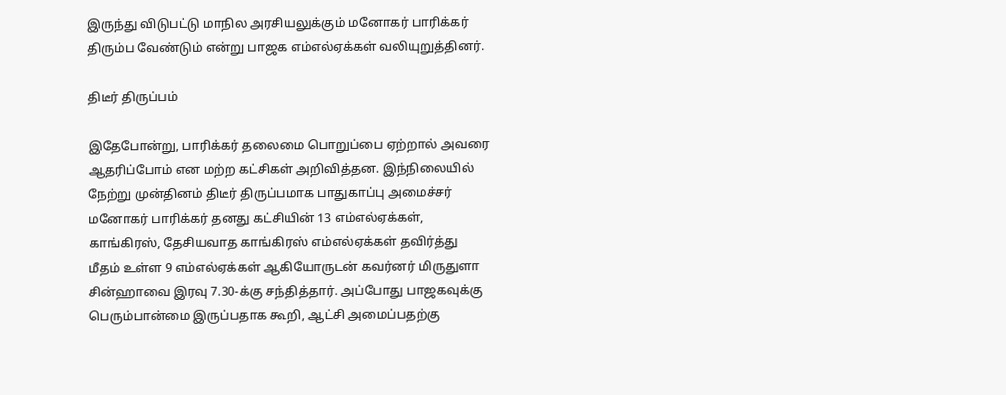இருந்து விடுபட்டு மாநில அரசியலுக்கும் மனோகர் பாரிக்கர் திரும்ப வேண்டும் என்று பாஜக எம்எல்ஏக்கள் வலியுறுத்தினர்.

திடீர் திருப்பம்

இதேபோன்று, பாரிக்கர் தலைமை பொறுப்பை ஏற்றால் அவரை ஆதரிப்போம் என மற்ற கட்சிகள் அறிவித்தன. இந்நிலையில் நேற்று முன்தினம் திடீர் திருப்பமாக பாதுகாப்பு அமைச்சர் மனோகர் பாரிக்கர் தனது கட்சியின் 13 எம்எல்ஏக்கள், காங்கிரஸ், தேசியவாத காங்கிரஸ் எம்எல்ஏக்கள் தவிர்த்து மீதம் உள்ள 9 எம்எல்ஏக்கள் ஆகியோருடன் கவர்னர் மிருதுளா சின்ஹாவை இரவு 7.30-க்கு சந்தித்தார். அப்போது பாஜகவுக்கு பெரும்பான்மை இருப்பதாக கூறி, ஆட்சி அமைப்பதற்கு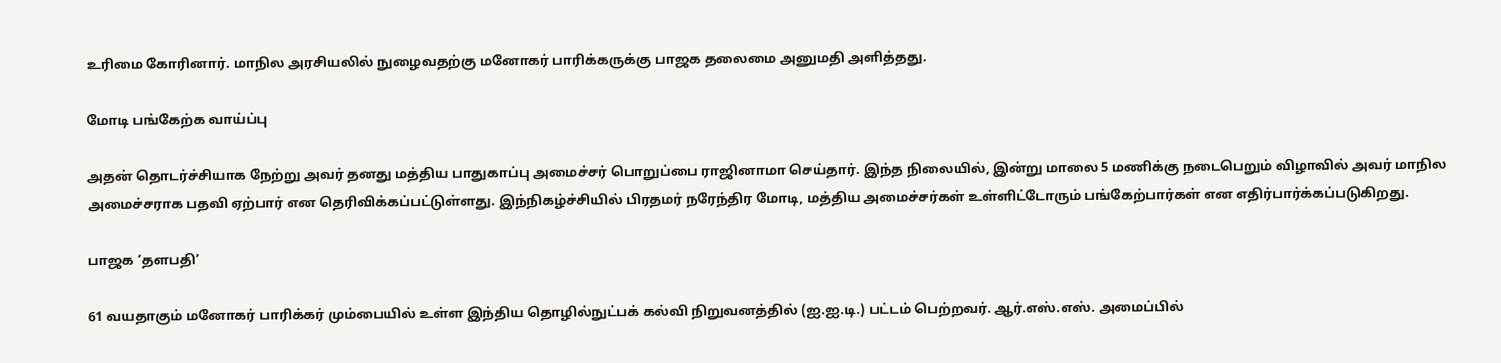உரிமை கோரினார். மாநில அரசியலில் நுழைவதற்கு மனோகர் பாரிக்கருக்கு பாஜக தலைமை அனுமதி அளித்தது.

மோடி பங்கேற்க வாய்ப்பு

அதன் தொடர்ச்சியாக நேற்று அவர் தனது மத்திய பாதுகாப்பு அமைச்சர் பொறுப்பை ராஜினாமா செய்தார். இந்த நிலையில், இன்று மாலை 5 மணிக்கு நடைபெறும் விழாவில் அவர் மாநில அமைச்சராக பதவி ஏற்பார் என தெரிவிக்கப்பட்டுள்ளது. இந்நிகழ்ச்சியில் பிரதமர் நரேந்திர மோடி, மத்திய அமைச்சர்கள் உள்ளிட்டோரும் பங்கேற்பார்கள் என எதிர்பார்க்கப்படுகிறது.

பாஜக ‘தளபதி’

61 வயதாகும் மனோகர் பாரிக்கர் மும்பையில் உள்ள இந்திய தொழில்நுட்பக் கல்வி நிறுவனத்தில் (ஐ.ஐ.டி.) பட்டம் பெற்றவர். ஆர்.எஸ்.எஸ். அமைப்பில்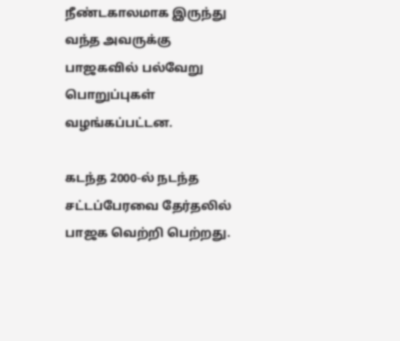நீண்டகாலமாக இருந்து வந்த அவருக்கு பாஜகவில் பல்வேறு பொறுப்புகள் வழங்கப்பட்டன.

கடந்த 2000-ல் நடந்த சட்டப்பேரவை தேர்தலில் பாஜக வெற்றி பெற்றது.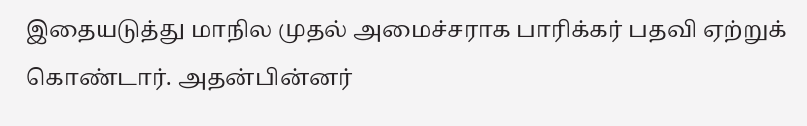இதையடுத்து மாநில முதல் அமைச்சராக பாரிக்கர் பதவி ஏற்றுக் கொண்டார். அதன்பின்னர்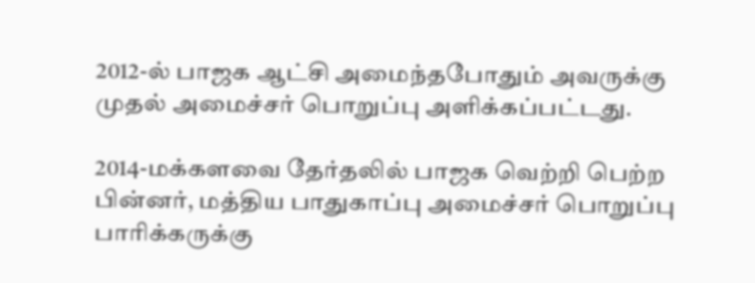2012-ல் பாஜக ஆட்சி அமைந்தபோதும் அவருக்கு முதல் அமைச்சர் பொறுப்பு அளிக்கப்பட்டது.

2014-மக்களவை தேர்தலில் பாஜக வெற்றி பெற்ற பின்னர், மத்திய பாதுகாப்பு அமைச்சர் பொறுப்பு பாரிக்கருக்கு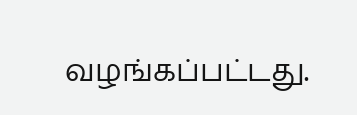வழங்கப்பட்டது.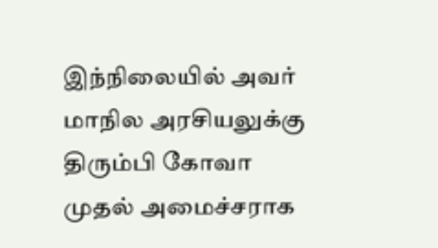இந்நிலையில் அவர் மாநில அரசியலுக்கு திரும்பி கோவா முதல் அமைச்சராக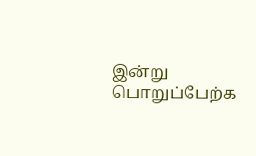இன்று பொறுப்பேற்க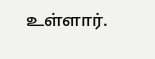உள்ளார்.